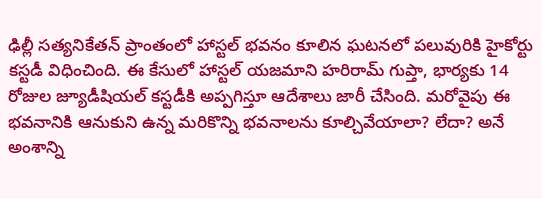ఢిల్లీ సత్యనికేతన్ ప్రాంతంలో హాస్టల్ భవనం కూలిన ఘటనలో పలువురికి హైకోర్టు కస్టడీ విధించింది. ఈ కేసులో హాస్టల్ యజమాని హరిరామ్ గుప్తా, భార్యకు 14 రోజుల జ్యూడీషియల్ కస్టడీకి అప్పగిస్తూ ఆదేశాలు జారీ చేసింది. మరోవైపు ఈ భవనానికి ఆనుకుని ఉన్న మరికొన్ని భవనాలను కూల్చివేయాలా? లేదా? అనే అంశాన్ని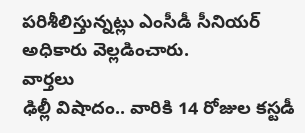పరిశీలిస్తున్నట్లు ఎంసీడీ సీనియర్ అధికారు వెల్లడించారు.
వార్తలు
ఢిల్లీ విషాదం.. వారికి 14 రోజుల కస్టడీ